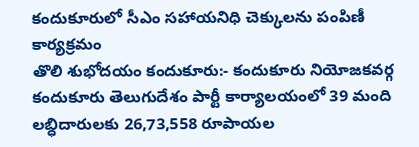కందుకూరులో సీఎం సహాయనిధి చెక్కులను పంపిణీ కార్యక్రమం
తొలి శుభోదయం కందుకూరు:- కందుకూరు నియోజకవర్గ కందుకూరు తెలుగుదేశం పార్టీ కార్యాలయంలో 39 మంది లబ్ధిదారులకు 26,73,558 రూపాయల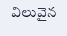విలువైన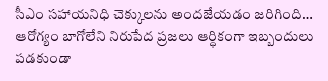సీఎం సహాయనిధి చెక్కులను అందజేయడం జరిగింది… ఆరోగ్యం బాగోలేని నిరుపేద ప్రజలు ఆర్ధికంగా ఇబ్బందులు పడకుండా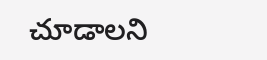చూడాలని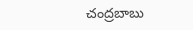చంద్రబాబు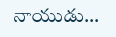నాయుడు…